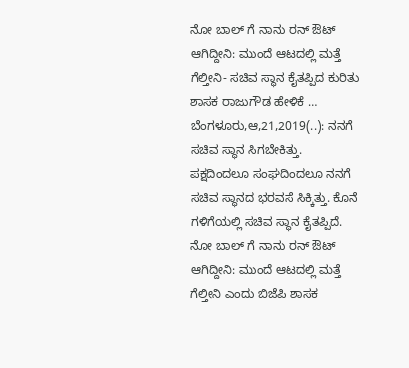ನೋ ಬಾಲ್ ಗೆ ನಾನು ರನ್ ಔಟ್ ಆಗಿದ್ದೀನಿ: ಮುಂದೆ ಆಟದಲ್ಲಿ ಮತ್ತೆ ಗೆಲ್ತೀನಿ- ಸಚಿವ ಸ್ಥಾನ ಕೈತಪ್ಪಿದ ಕುರಿತು ಶಾಸಕ ರಾಜುಗೌಡ ಹೇಳಿಕೆ … ಬೆಂಗಳೂರು,ಆ,21,2019(..): ನನಗೆ ಸಚಿವ ಸ್ಥಾನ ಸಿಗಬೇಕಿತ್ತು. ಪಕ್ಷದಿಂದಲೂ ಸಂಘದಿಂದಲೂ ನನಗೆ ಸಚಿವ ಸ್ಥಾನದ ಭರವಸೆ ಸಿಕ್ಕಿತ್ತು. ಕೊನೆ ಗಳಿಗೆಯಲ್ಲಿ ಸಚಿವ ಸ್ಥಾನ ಕೈತಪ್ಪಿದೆ. ನೋ ಬಾಲ್ ಗೆ ನಾನು ರನ್ ಔಟ್ ಆಗಿದ್ದೀನಿ: ಮುಂದೆ ಆಟದಲ್ಲಿ ಮತ್ತೆ ಗೆಲ್ತೀನಿ ಎಂದು ಬಿಜೆಪಿ ಶಾಸಕ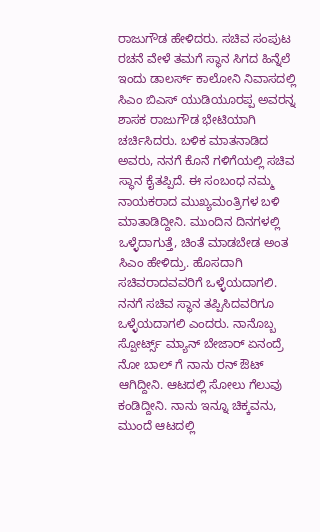ರಾಜುಗೌಡ ಹೇಳಿದರು. ಸಚಿವ ಸಂಪುಟ ರಚನೆ ವೇಳೆ ತಮಗೆ ಸ್ಥಾನ ಸಿಗದ ಹಿನ್ನೆಲೆ ಇಂದು ಡಾಲರ್ಸ್ ಕಾಲೋನಿ ನಿವಾಸದಲ್ಲಿ ಸಿಎಂ ಬಿಎಸ್ ಯುಡಿಯೂರಪ್ಪ ಅವರನ್ನ ಶಾಸಕ ರಾಜುಗೌಡ ಭೇಟಿಯಾಗಿ ಚರ್ಚಿಸಿದರು. ಬಳಿಕ ಮಾತನಾಡಿದ ಅವರು, ನನಗೆ ಕೊನೆ ಗಳಿಗೆಯಲ್ಲಿ ಸಚಿವ ಸ್ಥಾನ ಕೈತಪ್ಪಿದೆ. ಈ ಸಂಬಂಧ ನಮ್ಮ ನಾಯಕರಾದ ಮುಖ್ಯಮಂತ್ರಿಗಳ ಬಳಿ‌ ಮಾತಾಡಿದ್ದೀನಿ. ಮುಂದಿನ ದಿನಗಳಲ್ಲಿ ಒಳ್ಳೆದಾಗುತ್ತೆ, ಚಿಂತೆ ಮಾಡಬೇಡ ಅಂತ ಸಿಎಂ ಹೇಳಿದ್ರು. ಹೊಸದಾಗಿ ಸಚಿವರಾದವವರಿಗೆ ಒಳ್ಳೆಯದಾಗಲಿ. ನನಗೆ ಸಚಿವ ಸ್ಥಾನ ತಪ್ಪಿಸಿದವರಿಗೂ ಒಳ್ಳೆಯದಾಗಲಿ ಎಂದರು. ನಾನೊಬ್ಬ ಸ್ಪೋರ್ಟ್ಸ್ ಮ್ಯಾನ್ ಬೇಜಾರ್ ಏನಂದ್ರೆ ನೋ ಬಾಲ್ ಗೆ ನಾನು ರನ್ ಔಟ್ ಆಗಿದ್ದೀನಿ. ಆಟದಲ್ಲಿ ಸೋಲು ಗೆಲುವು ಕಂಡಿದ್ದೀನಿ. ನಾನು ಇನ್ನೂ ಚಿಕ್ಕವನು, ಮುಂದೆ ಆಟದಲ್ಲಿ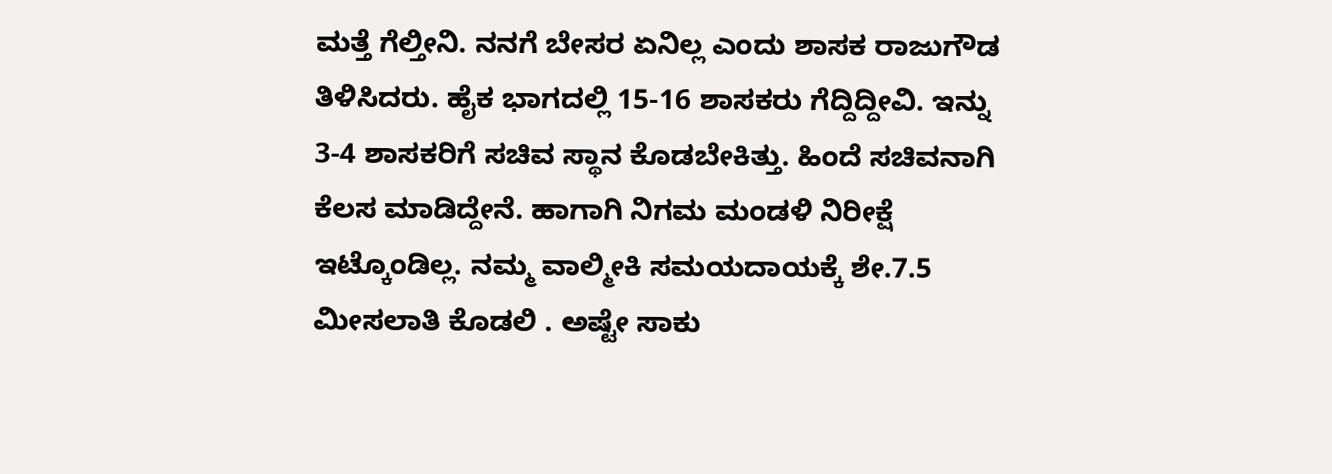ಮತ್ತೆ ಗೆಲ್ತೀನಿ. ನನಗೆ ಬೇಸರ ಏನಿಲ್ಲ ಎಂದು ಶಾಸಕ ರಾಜುಗೌಡ ತಿಳಿಸಿದರು. ಹೈಕ‌ ಭಾಗದಲ್ಲಿ 15-16 ಶಾಸಕರು ಗೆದ್ದಿದ್ದೀವಿ. ಇನ್ನು 3-4 ಶಾಸಕರಿಗೆ ಸಚಿವ ಸ್ಥಾನ ಕೊಡಬೇಕಿತ್ತು. ಹಿಂದೆ ಸಚಿವನಾಗಿ ಕೆಲಸ ಮಾಡಿದ್ದೇನೆ. ಹಾಗಾಗಿ ನಿಗಮ ಮಂಡಳಿ ನಿರೀಕ್ಷೆ ಇಟ್ಕೊಂಡಿಲ್ಲ. ನಮ್ಮ ವಾಲ್ಮೀಕಿ ಸಮಯದಾಯಕ್ಕೆ ಶೇ‌.7.5 ಮೀಸಲಾತಿ ಕೊಡಲಿ . ಅಷ್ಟೇ ಸಾಕು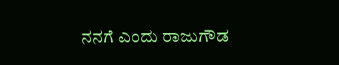ನನಗೆ ಎಂದು ರಾಜುಗೌಡ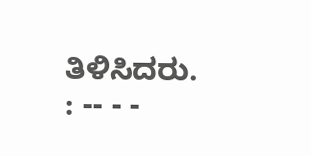ತಿಳಿಸಿದರು. : -- - -